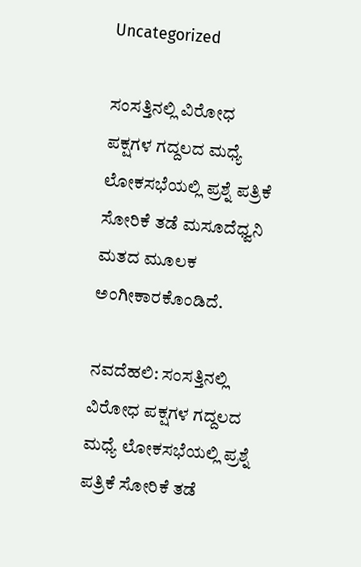Uncategorized

ಸಂಸತ್ತಿನಲ್ಲಿ ವಿರೋಧ ಪಕ್ಷಗಳ ಗದ್ದಲದ ಮಧ್ಯೆ ಲೋಕಸಭೆಯಲ್ಲಿ ಪ್ರಶ್ನೆ ಪತ್ರಿಕೆ ಸೋರಿಕೆ ತಡೆ ಮಸೂದೆಧ್ವನಿ ಮತದ ಮೂಲಕ ಅಂಗೀಕಾರಕೊಂಡಿದೆ.

ನವದೆಹಲಿ: ಸಂಸತ್ತಿನಲ್ಲಿ ವಿರೋಧ ಪಕ್ಷಗಳ ಗದ್ದಲದ ಮಧ್ಯೆ ಲೋಕಸಭೆಯಲ್ಲಿ ಪ್ರಶ್ನೆ ಪತ್ರಿಕೆ ಸೋರಿಕೆ ತಡೆ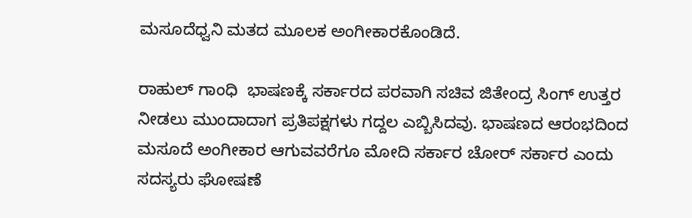ಮಸೂದೆಧ್ವನಿ ಮತದ ಮೂಲಕ ಅಂಗೀಕಾರಕೊಂಡಿದೆ.

ರಾಹುಲ್‌ ಗಾಂಧಿ  ಭಾಷಣಕ್ಕೆ ಸರ್ಕಾರದ ಪರವಾಗಿ ಸಚಿವ ಜಿತೇಂದ್ರ ಸಿಂಗ್‌ ಉತ್ತರ ನೀಡಲು ಮುಂದಾದಾಗ ಪ್ರತಿಪಕ್ಷಗಳು ಗದ್ದಲ ಎಬ್ಬಿಸಿದವು. ಭಾಷಣದ ಆರಂಭದಿಂದ ಮಸೂದೆ ಅಂಗೀಕಾರ ಆಗುವವರೆಗೂ ಮೋದಿ ಸರ್ಕಾರ ಚೋರ್‌ ಸರ್ಕಾರ ಎಂದು ಸದಸ್ಯರು ಘೋಷಣೆ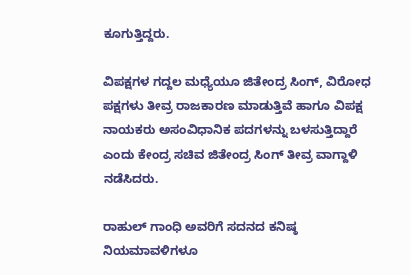ಕೂಗುತ್ತಿದ್ದರು.

ವಿಪಕ್ಷಗಳ ಗದ್ದಲ ಮಧ್ಯೆಯೂ ಜಿತೇಂದ್ರ ಸಿಂಗ್‌, ವಿರೋಧ ಪಕ್ಷಗಳು ತೀವ್ರ ರಾಜಕಾರಣ ಮಾಡುತ್ತಿವೆ ಹಾಗೂ ವಿಪಕ್ಷ ನಾಯಕರು ಅಸಂವಿಧಾನಿಕ ಪದಗಳನ್ನು ಬಳಸುತ್ತಿದ್ದಾರೆ ಎಂದು ಕೇಂದ್ರ ಸಚಿವ ಜಿತೇಂದ್ರ ಸಿಂಗ್ ತೀವ್ರ ವಾಗ್ದಾಳಿ ನಡೆಸಿದರು.

ರಾಹುಲ್ ಗಾಂಧಿ ಅವರಿಗೆ ಸದನದ ಕನಿಷ್ಠ ನಿಯಮಾವಳಿಗಳೂ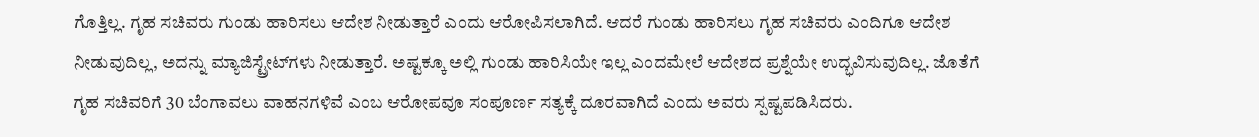ಗೊತ್ತಿಲ್ಲ. ಗೃಹ ಸಚಿವರು ಗುಂಡು ಹಾರಿಸಲು ಆದೇಶ ನೀಡುತ್ತಾರೆ ಎಂದು ಆರೋಪಿಸಲಾಗಿದೆ. ಆದರೆ ಗುಂಡು ಹಾರಿಸಲು ಗೃಹ ಸಚಿವರು ಎಂದಿಗೂ ಆದೇಶ ನೀಡುವುದಿಲ್ಲ, ಅದನ್ನು ಮ್ಯಾಜಿಸ್ಟ್ರೇಟ್‌ಗಳು ನೀಡುತ್ತಾರೆ. ಅಷ್ಟಕ್ಕೂ ಅಲ್ಲಿ ಗುಂಡು ಹಾರಿಸಿಯೇ ಇಲ್ಲ ಎಂದಮೇಲೆ ಆದೇಶದ ಪ್ರಶ್ನೆಯೇ ಉದ್ಭವಿಸುವುದಿಲ್ಲ. ಜೊತೆಗೆ ಗೃಹ ಸಚಿವರಿಗೆ 30 ಬೆಂಗಾವಲು ವಾಹನಗಳಿವೆ ಎಂಬ ಆರೋಪವೂ ಸಂಪೂರ್ಣ ಸತ್ಯಕ್ಕೆ ದೂರವಾಗಿದೆ ಎಂದು ಅವರು ಸ್ಪಷ್ಟಪಡಿಸಿದರು.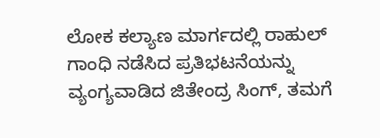ಲೋಕ ಕಲ್ಯಾಣ ಮಾರ್ಗದಲ್ಲಿ ರಾಹುಲ್ ಗಾಂಧಿ ನಡೆಸಿದ ಪ್ರತಿಭಟನೆಯನ್ನು ವ್ಯಂಗ್ಯವಾಡಿದ ಜಿತೇಂದ್ರ ಸಿಂಗ್, ತಮಗೆ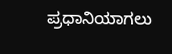ಪ್ರಧಾನಿಯಾಗಲು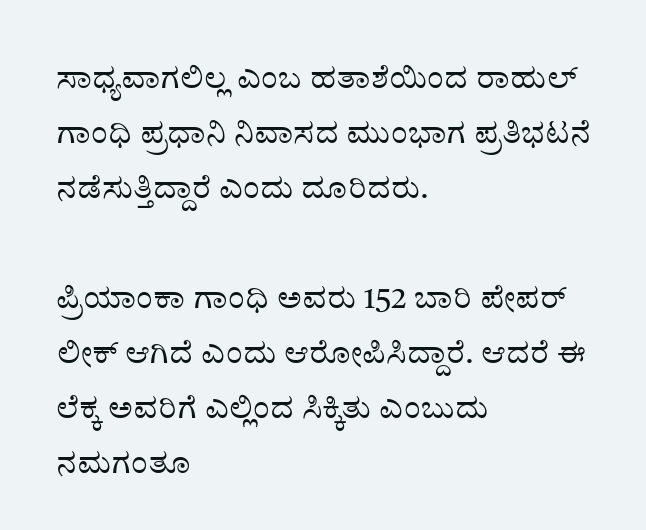ಸಾಧ್ಯವಾಗಲಿಲ್ಲ ಎಂಬ ಹತಾಶೆಯಿಂದ ರಾಹುಲ್ ಗಾಂಧಿ ಪ್ರಧಾನಿ ನಿವಾಸದ ಮುಂಭಾಗ ಪ್ರತಿಭಟನೆ ನಡೆಸುತ್ತಿದ್ದಾರೆ ಎಂದು ದೂರಿದರು.

ಪ್ರಿಯಾಂಕಾ ಗಾಂಧಿ ಅವರು 152 ಬಾರಿ ಪೇಪರ್ ಲೀಕ್ ಆಗಿದೆ ಎಂದು ಆರೋಪಿಸಿದ್ದಾರೆ. ಆದರೆ ಈ ಲೆಕ್ಕ ಅವರಿಗೆ ಎಲ್ಲಿಂದ ಸಿಕ್ಕಿತು ಎಂಬುದು ನಮಗಂತೂ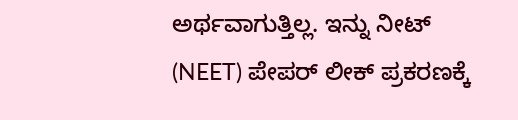ಅರ್ಥವಾಗುತ್ತಿಲ್ಲ. ಇನ್ನು ನೀಟ್ (NEET) ಪೇಪರ್ ಲೀಕ್ ಪ್ರಕರಣಕ್ಕೆ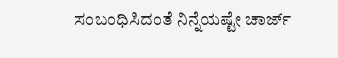ಸಂಬಂಧಿಸಿದಂತೆ ನಿನ್ನೆಯಷ್ಟೇ ಚಾರ್ಜ್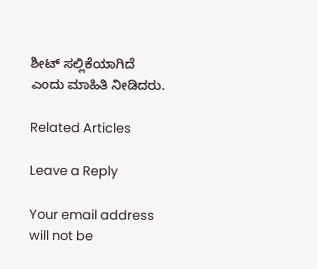ಶೀಟ್ ಸಲ್ಲಿಕೆಯಾಗಿದೆ ಎಂದು ಮಾಹಿತಿ ನೀಡಿದರು.

Related Articles

Leave a Reply

Your email address will not be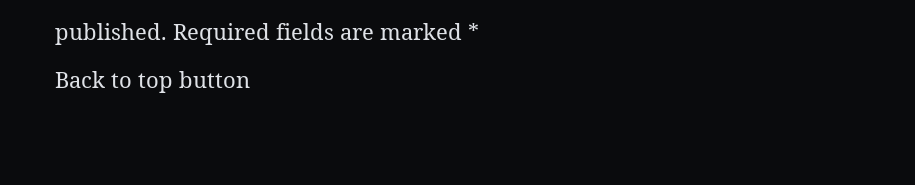published. Required fields are marked *

Back to top button